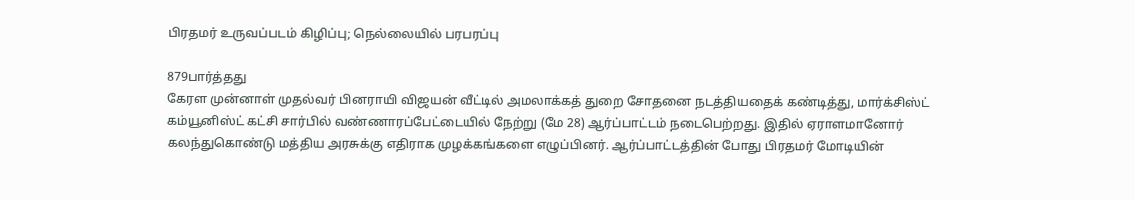பிரதமர் உருவப்படம் கிழிப்பு; நெல்லையில் பரபரப்பு

879பார்த்தது
கேரள முன்னாள் முதல்வர் பினராயி விஜயன் வீட்டில் அமலாக்கத் துறை சோதனை நடத்தியதைக் கண்டித்து, மார்க்சிஸ்ட் கம்யூனிஸ்ட் கட்சி சார்பில் வண்ணாரப்பேட்டையில் நேற்று (மே 28) ஆர்ப்பாட்டம் நடைபெற்றது. இதில் ஏராளமானோர் கலந்துகொண்டு மத்திய அரசுக்கு எதிராக முழக்கங்களை எழுப்பினர். ஆர்ப்பாட்டத்தின் போது பிரதமர் மோடியின்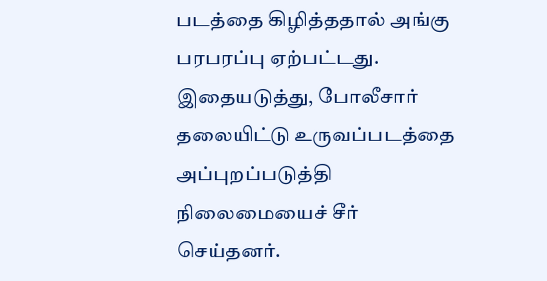படத்தை கிழித்ததால் அங்கு பரபரப்பு ஏற்பட்டது. இதையடுத்து, போலீசார் தலையிட்டு உருவப்படத்தை அப்புறப்படுத்தி நிலைமையைச் சீர் செய்தனர்.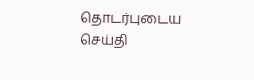தொடர்புடைய செய்தி